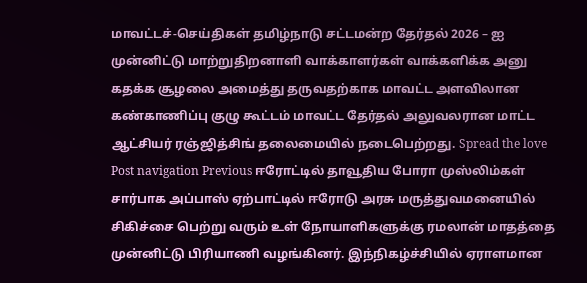மாவட்டச்-செய்திகள் தமிழ்நாடு சட்டமன்ற தேர்தல் 2026 – ஐ முன்னிட்டு மாற்றுதிறனாளி வாக்காளர்கள் வாக்களிக்க அனு கதக்க சூழலை அமைத்து தருவதற்காக மாவட்ட அளவிலான கண்காணிப்பு குழு கூட்டம் மாவட்ட தேர்தல் அலுவலரான மாட்ட ஆட்சியர் ரஞ்ஜித்சிங் தலைமையில் நடைபெற்றது. Spread the love Post navigation Previous ஈரோட்டில் தாவூதிய போரா முஸ்லிம்கள் சார்பாக அப்பாஸ் ஏற்பாட்டில் ஈரோடு அரசு மருத்துவமனையில் சிகிச்சை பெற்று வரும் உள் நோயாளிகளுக்கு ரமலான் மாதத்தை முன்னிட்டு பிரியாணி வழங்கினர். இந்நிகழ்ச்சியில் ஏராளமான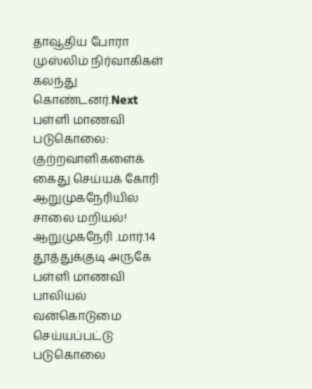தாவூதிய போரா முஸ்லிம் நிர்வாகிகள் கலந்து கொண்டனர்.Next பள்ளி மாணவி படுகொலை: குற்றவாளிகளைக் கைது செய்யக் கோரி ஆறுமுகநேரியில் சாலை மறியல்! ஆறுமுகநேரி .மார்.14 தூத்துக்குடி அருகே பள்ளி மாணவி பாலியல் வன்கொடுமை செய்யப்பட்டு படுகொலை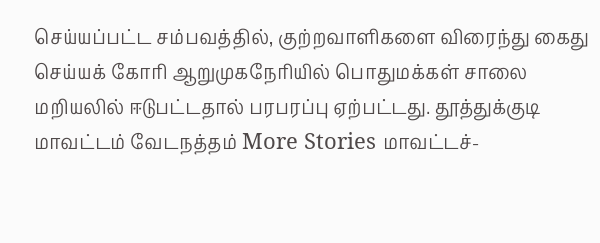செய்யப்பட்ட சம்பவத்தில், குற்றவாளிகளை விரைந்து கைது செய்யக் கோரி ஆறுமுகநேரியில் பொதுமக்கள் சாலை மறியலில் ஈடுபட்டதால் பரபரப்பு ஏற்பட்டது. தூத்துக்குடி மாவட்டம் வேடநத்தம் More Stories மாவட்டச்-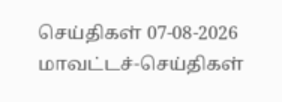செய்திகள் 07-08-2026 மாவட்டச்-செய்திகள்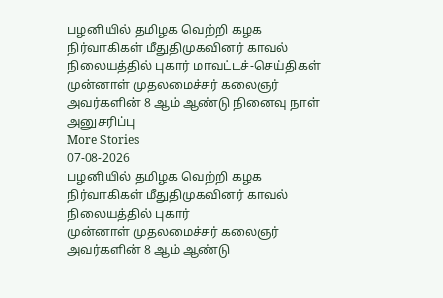பழனியில் தமிழக வெற்றி கழக நிர்வாகிகள் மீதுதிமுகவினர் காவல் நிலையத்தில் புகார் மாவட்டச்-செய்திகள் முன்னாள் முதலமைச்சர் கலைஞர் அவர்களின் 8 ஆம் ஆண்டு நினைவு நாள் அனுசரிப்பு
More Stories
07-08-2026
பழனியில் தமிழக வெற்றி கழக நிர்வாகிகள் மீதுதிமுகவினர் காவல் நிலையத்தில் புகார்
முன்னாள் முதலமைச்சர் கலைஞர் அவர்களின் 8 ஆம் ஆண்டு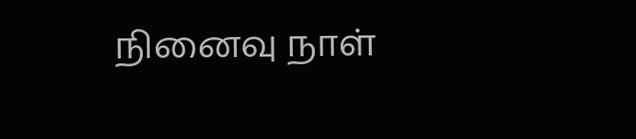நினைவு நாள்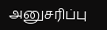அனுசரிப்பு